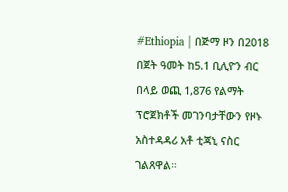#Ethiopia | በጅማ ዞን በ2018 በጀት ዓመት ከ5.1 ቢሊዮን ብር በላይ ወጪ 1,876 የልማት ፕሮጀክቶች መገንባታቸውን የዞኑ አስተዳዳሪ አቶ ቲጃኒ ናስር ገልጸዋል።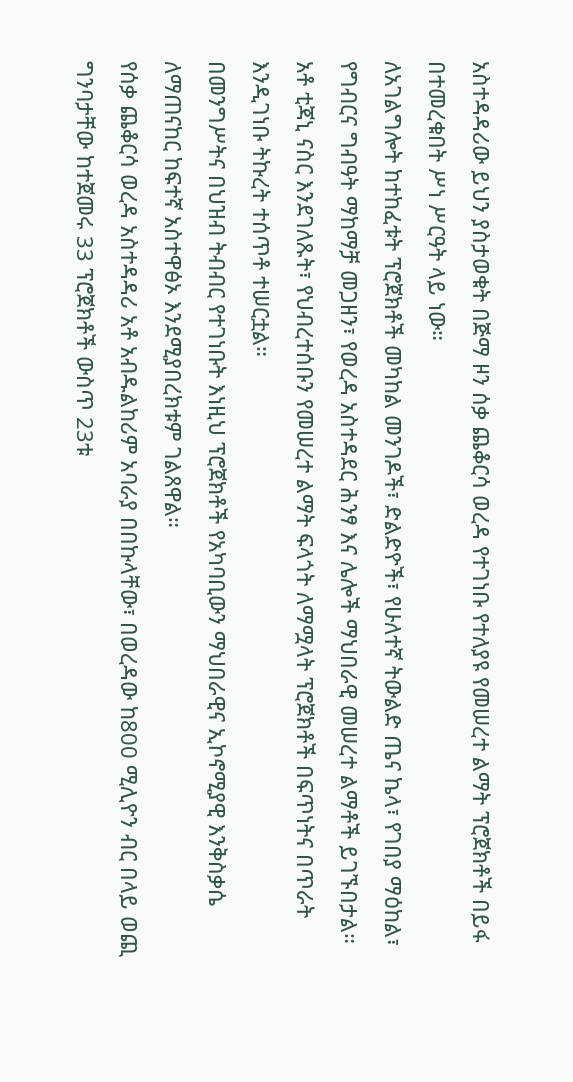አስተዳዳሪው ይህን ያስታወቁት በጅማ ዞን ሰቃ ጨቆርሳ ወረዳ የተገነቡ የተለያዩ የመሠረተ ልማት ፕሮጀክቶች በይፋ በተመረቁበት ሥነ ሥርዓት ላይ ነው።
ለአገልግሎት ከተከፈቱት ፕሮጀክቶች መካከል መንገዶች፣ ድልድዮች፣ የሁለተኛ ትውልድ ጤና ኬላ፣ የገበያ ማዕከል፣ የግብርና ግብዓት ማከማቻ መጋዘን፣ የወረዳ አስተዳደር ሕንፃ እና ሌሎች ማህበራዊ መሠረተ ልማቶች ይገኙበታል።
አቶ ቲጃኒ ናስር እንደገለጹት፣ የህብረተሰቡን የመሠረተ ልማት ፍላጎት ለማሟላት ፕሮጀክቶች በፍጥነትና በጥራት እንዲገነቡ ትኩረት ተሰጥቶ ተሠርቷል።
በመንግሥትና በህዝብ ትብብር የተገነቡት እነዚህ ፕሮጀክቶች የአካባቢውን ማህበራዊና ኢኮኖሚያዊ እንቅስቃሴ ለማጠናከር ከፍተኛ አስተዋፅኦ እንደሚያበረክቱም ገልጸዋል።
የሰቃ ጨቆርሳ ወረዳ አስተዳዳሪ አቶ አብዱልከሪም አባራያ በበኩላቸው፣ በወረዳው ከ800 ሚሊዮን ብር በላይ ወጪ ግንባታቸው ከተጀመሩ 33 ፕሮጀክቶች ውስጥ 23ቱ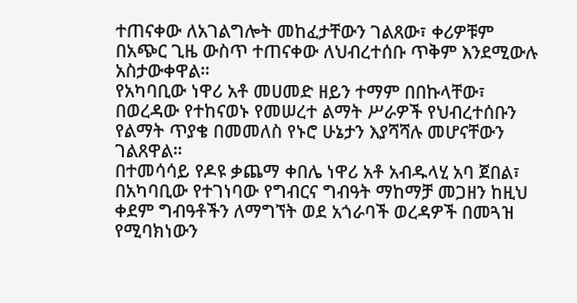ተጠናቀው ለአገልግሎት መከፈታቸውን ገልጸው፣ ቀሪዎቹም በአጭር ጊዜ ውስጥ ተጠናቀው ለህብረተሰቡ ጥቅም እንደሚውሉ አስታውቀዋል።
የአካባቢው ነዋሪ አቶ መሀመድ ዘይን ተማም በበኩላቸው፣ በወረዳው የተከናወኑ የመሠረተ ልማት ሥራዎች የህብረተሰቡን የልማት ጥያቄ በመመለስ የኑሮ ሁኔታን እያሻሻሉ መሆናቸውን ገልጸዋል።
በተመሳሳይ የዶዩ ቃጨማ ቀበሌ ነዋሪ አቶ አብዱላሂ አባ ጀበል፣ በአካባቢው የተገነባው የግብርና ግብዓት ማከማቻ መጋዘን ከዚህ ቀደም ግብዓቶችን ለማግኘት ወደ አጎራባች ወረዳዎች በመጓዝ የሚባክነውን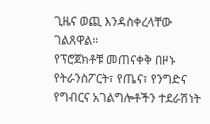ጊዜና ወጪ እንዳስቀረላቸው ገልጸዋል።
የፕሮጀክቶቹ መጠናቀቅ በዞኑ የትራንስፖርት፣ የጤና፣ የንግድና የግብርና አገልግሎቶችን ተደራሽነት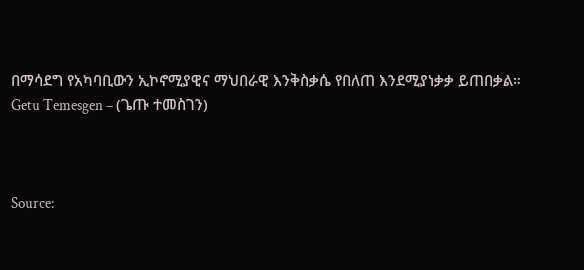በማሳደግ የአካባቢውን ኢኮኖሚያዊና ማህበራዊ እንቅስቃሴ የበለጠ እንደሚያነቃቃ ይጠበቃል።
Getu Temesgen – (ጌጡ ተመስገን)



Source: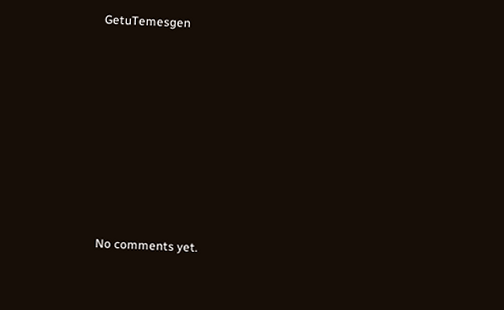GetuTemesgen









No comments yet.